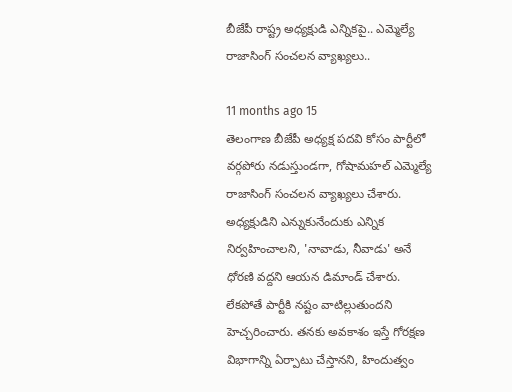బీజేపీ రాష్ట్ర అధ్యక్షుడి ఎన్నికపై.. ఎమ్మెల్యే రాజాసింగ్‌ సంచలన వ్యాఖ్యలు..

11 months ago 15
తెలంగాణ బీజేపీ అధ్యక్ష పదవి కోసం పార్టీలో వర్గపోరు నడుస్తుండగా, గోషామహల్ ఎమ్మెల్యే రాజాసింగ్ సంచలన వ్యాఖ్యలు చేశారు. అధ్యక్షుడిని ఎన్నుకునేందుకు ఎన్నిక నిర్వహించాలని, 'నావాడు, నీవాడు' అనే ధోరణి వద్దని ఆయన డిమాండ్ చేశారు. లేకపోతే పార్టీకి నష్టం వాటిల్లుతుందని హెచ్చరించారు. తనకు అవకాశం ఇస్తే గోరక్షణ విభాగాన్ని ఏర్పాటు చేస్తానని, హిందుత్వం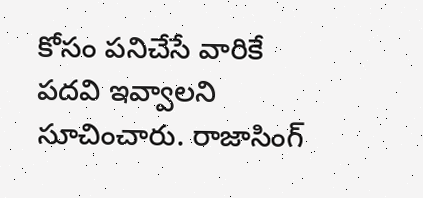కోసం పనిచేసే వారికే పదవి ఇవ్వాలని సూచించారు. రాజాసింగ్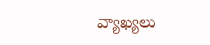వ్యాఖ్యలు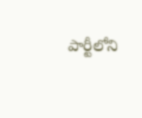పార్టీలోని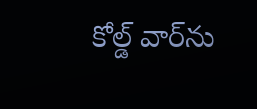కోల్డ్ వార్‌ను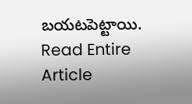బయటపెట్టాయి.
Read Entire Article